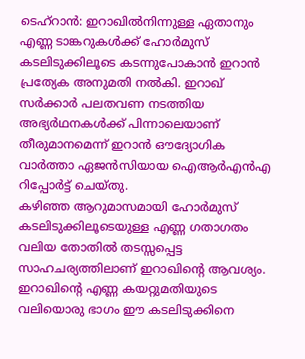ടെഹ്റാൻ: ഇറാഖിൽനിന്നുള്ള ഏതാനും എണ്ണ ടാങ്കറുകൾക്ക് ഹോർമുസ് കടലിടുക്കിലൂടെ കടന്നുപോകാൻ ഇറാൻ പ്രത്യേക അനുമതി നൽകി. ഇറാഖ് സർക്കാർ പലതവണ നടത്തിയ അഭ്യർഥനകൾക്ക് പിന്നാലെയാണ് തീരുമാനമെന്ന് ഇറാൻ ഔദ്യോഗിക വാർത്താ ഏജൻസിയായ ഐആർഎൻഎ റിപ്പോർട്ട് ചെയ്തു.
കഴിഞ്ഞ ആറുമാസമായി ഹോർമുസ് കടലിടുക്കിലൂടെയുള്ള എണ്ണ ഗതാഗതം വലിയ തോതിൽ തടസ്സപ്പെട്ട സാഹചര്യത്തിലാണ് ഇറാഖിന്റെ ആവശ്യം. ഇറാഖിന്റെ എണ്ണ കയറ്റുമതിയുടെ വലിയൊരു ഭാഗം ഈ കടലിടുക്കിനെ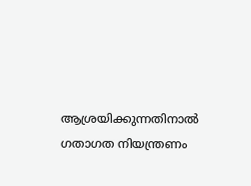ആശ്രയിക്കുന്നതിനാൽ ഗതാഗത നിയന്ത്രണം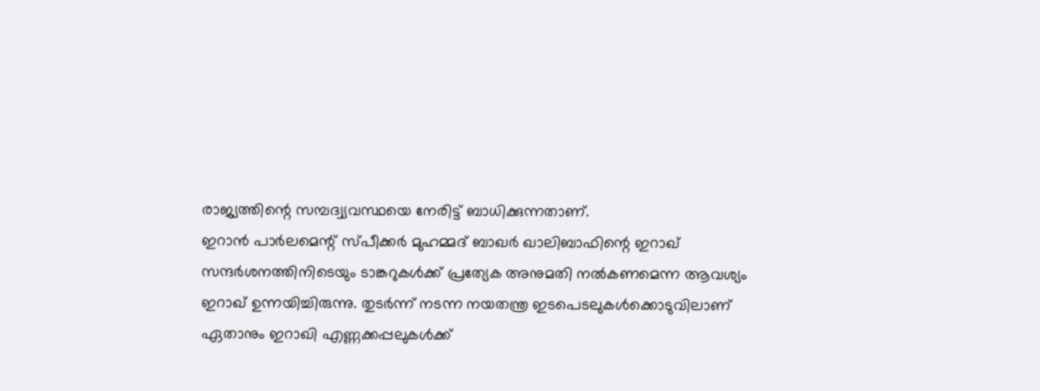രാജ്യത്തിന്റെ സമ്പദ്വ്യവസ്ഥയെ നേരിട്ട് ബാധിക്കുന്നതാണ്.
ഇറാൻ പാർലമെന്റ് സ്പീക്കർ മുഹമ്മദ് ബാഖർ ഖാലിബാഫിന്റെ ഇറാഖ് സന്ദർശനത്തിനിടെയും ടാങ്കറുകൾക്ക് പ്രത്യേക അനുമതി നൽകണമെന്ന ആവശ്യം ഇറാഖ് ഉന്നയിച്ചിരുന്നു. തുടർന്ന് നടന്ന നയതന്ത്ര ഇടപെടലുകൾക്കൊടുവിലാണ് ഏതാനും ഇറാഖി എണ്ണക്കപ്പലുകൾക്ക്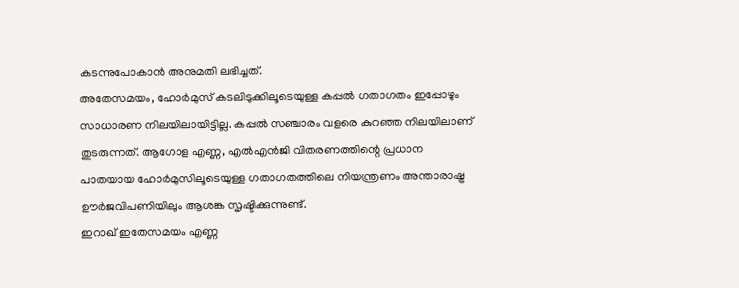കടന്നുപോകാൻ അനുമതി ലഭിച്ചത്.
അതേസമയം, ഹോർമുസ് കടലിടുക്കിലൂടെയുള്ള കപ്പൽ ഗതാഗതം ഇപ്പോഴും സാധാരണ നിലയിലായിട്ടില്ല. കപ്പൽ സഞ്ചാരം വളരെ കുറഞ്ഞ നിലയിലാണ് തുടരുന്നത്. ആഗോള എണ്ണ, എൽഎൻജി വിതരണത്തിന്റെ പ്രധാന പാതയായ ഹോർമുസിലൂടെയുള്ള ഗതാഗതത്തിലെ നിയന്ത്രണം അന്താരാഷ്ട്ര ഊർജവിപണിയിലും ആശങ്ക സൃഷ്ടിക്കുന്നുണ്ട്.
ഇറാഖ് ഇതേസമയം എണ്ണ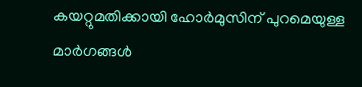കയറ്റുമതിക്കായി ഹോർമുസിന് പുറമെയുള്ള മാർഗങ്ങൾ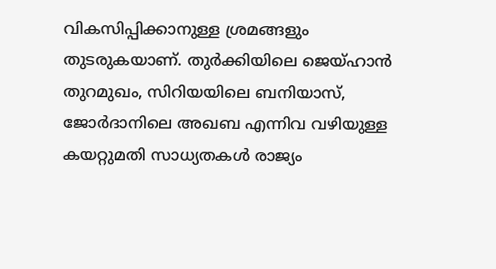വികസിപ്പിക്കാനുള്ള ശ്രമങ്ങളും തുടരുകയാണ്. തുർക്കിയിലെ ജെയ്ഹാൻ തുറമുഖം, സിറിയയിലെ ബനിയാസ്, ജോർദാനിലെ അഖബ എന്നിവ വഴിയുള്ള കയറ്റുമതി സാധ്യതകൾ രാജ്യം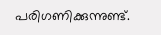പരിഗണിക്കുന്നുണ്ട്.